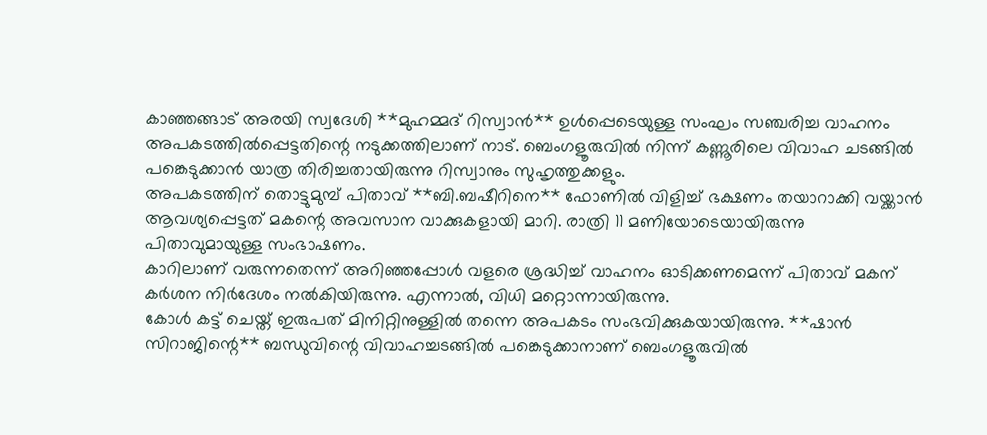കാഞ്ഞങ്ങാട് അരയി സ്വദേശി **മുഹമ്മദ് റിസ്വാൻ** ഉൾപ്പെടെയുള്ള സംഘം സഞ്ചരിച്ച വാഹനം അപകടത്തിൽപ്പെട്ടതിന്റെ നടുക്കത്തിലാണ് നാട്. ബെംഗളൂരുവിൽ നിന്ന് കണ്ണൂരിലെ വിവാഹ ചടങ്ങിൽ പങ്കെടുക്കാൻ യാത്ര തിരിച്ചതായിരുന്നു റിസ്വാനും സുഹൃത്തുക്കളും.
അപകടത്തിന് തൊട്ടുമുമ്പ് പിതാവ് **ബി.ബഷീറിനെ** ഫോണിൽ വിളിച്ച് ഭക്ഷണം തയാറാക്കി വയ്ക്കാൻ ആവശ്യപ്പെട്ടത് മകന്റെ അവസാന വാക്കുകളായി മാറി. രാത്രി 11 മണിയോടെയായിരുന്നു പിതാവുമായുള്ള സംഭാഷണം.
കാറിലാണ് വരുന്നതെന്ന് അറിഞ്ഞപ്പോൾ വളരെ ശ്രദ്ധിച്ച് വാഹനം ഓടിക്കണമെന്ന് പിതാവ് മകന് കർശന നിർദേശം നൽകിയിരുന്നു. എന്നാൽ, വിധി മറ്റൊന്നായിരുന്നു.
കോൾ കട്ട് ചെയ്ത് ഇരുപത് മിനിറ്റിനുള്ളിൽ തന്നെ അപകടം സംഭവിക്കുകയായിരുന്നു. **ഷാൻ സിറാജിന്റെ** ബന്ധുവിന്റെ വിവാഹച്ചടങ്ങിൽ പങ്കെടുക്കാനാണ് ബെംഗളൂരുവിൽ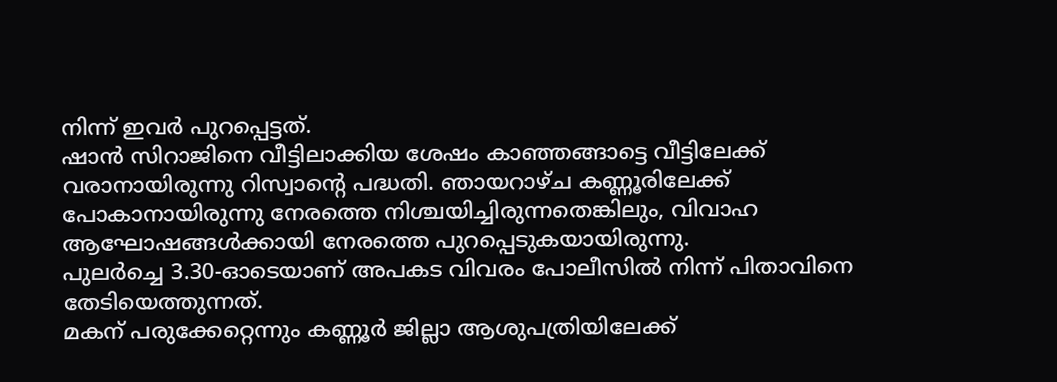നിന്ന് ഇവർ പുറപ്പെട്ടത്.
ഷാൻ സിറാജിനെ വീട്ടിലാക്കിയ ശേഷം കാഞ്ഞങ്ങാട്ടെ വീട്ടിലേക്ക് വരാനായിരുന്നു റിസ്വാന്റെ പദ്ധതി. ഞായറാഴ്ച കണ്ണൂരിലേക്ക് പോകാനായിരുന്നു നേരത്തെ നിശ്ചയിച്ചിരുന്നതെങ്കിലും, വിവാഹ ആഘോഷങ്ങൾക്കായി നേരത്തെ പുറപ്പെടുകയായിരുന്നു.
പുലർച്ചെ 3.30-ഓടെയാണ് അപകട വിവരം പോലീസിൽ നിന്ന് പിതാവിനെ തേടിയെത്തുന്നത്.
മകന് പരുക്കേറ്റെന്നും കണ്ണൂർ ജില്ലാ ആശുപത്രിയിലേക്ക്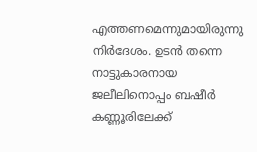എത്തണമെന്നുമായിരുന്നു നിർദേശം. ഉടൻ തന്നെ നാട്ടുകാരനായ ജലീലിനൊപ്പം ബഷീർ കണ്ണൂരിലേക്ക്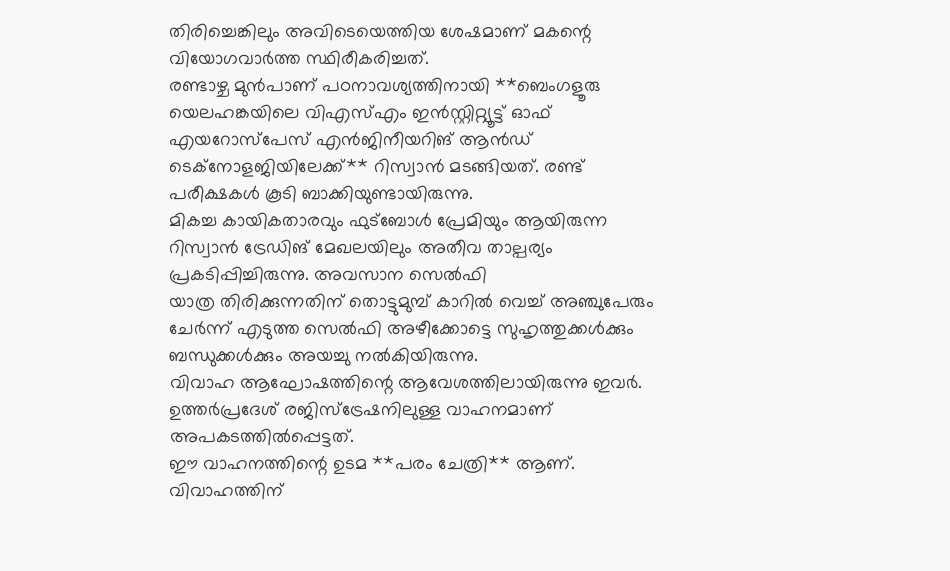തിരിച്ചെങ്കിലും അവിടെയെത്തിയ ശേഷമാണ് മകന്റെ വിയോഗവാർത്ത സ്ഥിരീകരിച്ചത്.
രണ്ടാഴ്ച മുൻപാണ് പഠനാവശ്യത്തിനായി **ബെംഗളൂരു യെലഹങ്കയിലെ വിഎസ്എം ഇൻസ്റ്റിറ്റ്യൂട്ട് ഓഫ് എയറോസ്പേസ് എൻജിനീയറിങ് ആൻഡ് ടെക്നോളജിയിലേക്ക്** റിസ്വാൻ മടങ്ങിയത്. രണ്ട് പരീക്ഷകൾ കൂടി ബാക്കിയുണ്ടായിരുന്നു.
മികച്ച കായികതാരവും ഫുട്ബോൾ പ്രേമിയും ആയിരുന്ന റിസ്വാൻ ട്രേഡിങ് മേഖലയിലും അതീവ താല്പര്യം പ്രകടിപ്പിച്ചിരുന്നു. അവസാന സെൽഫി
യാത്ര തിരിക്കുന്നതിന് തൊട്ടുമുമ്പ് കാറിൽ വെച്ച് അഞ്ചുപേരും ചേർന്ന് എടുത്ത സെൽഫി അഴീക്കോട്ടെ സുഹൃത്തുക്കൾക്കും ബന്ധുക്കൾക്കും അയച്ചു നൽകിയിരുന്നു.
വിവാഹ ആഘോഷത്തിന്റെ ആവേശത്തിലായിരുന്നു ഇവർ. ഉത്തർപ്രദേശ് രജിസ്ട്രേഷനിലുള്ള വാഹനമാണ് അപകടത്തിൽപ്പെട്ടത്.
ഈ വാഹനത്തിന്റെ ഉടമ **പരം ചേത്രി** ആണ്. വിവാഹത്തിന്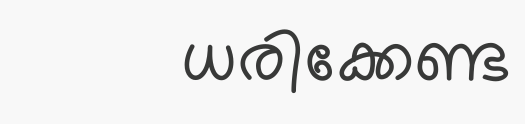ധരിക്കേണ്ട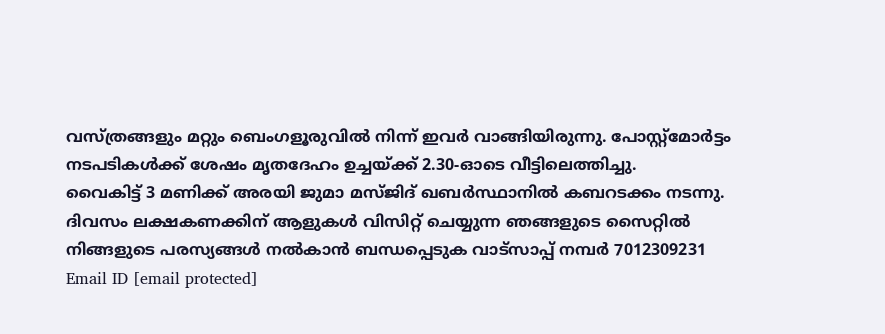വസ്ത്രങ്ങളും മറ്റും ബെംഗളൂരുവിൽ നിന്ന് ഇവർ വാങ്ങിയിരുന്നു. പോസ്റ്റ്മോർട്ടം നടപടികൾക്ക് ശേഷം മൃതദേഹം ഉച്ചയ്ക്ക് 2.30-ഓടെ വീട്ടിലെത്തിച്ചു.
വൈകിട്ട് 3 മണിക്ക് അരയി ജുമാ മസ്ജിദ് ഖബർസ്ഥാനിൽ കബറടക്കം നടന്നു.
ദിവസം ലക്ഷകണക്കിന് ആളുകൾ വിസിറ്റ് ചെയ്യുന്ന ഞങ്ങളുടെ സൈറ്റിൽ നിങ്ങളുടെ പരസ്യങ്ങൾ നൽകാൻ ബന്ധപ്പെടുക വാട്സാപ്പ് നമ്പർ 7012309231 Email ID [email protected]